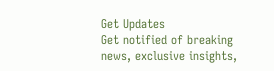Get Updates
Get notified of breaking news, exclusive insights,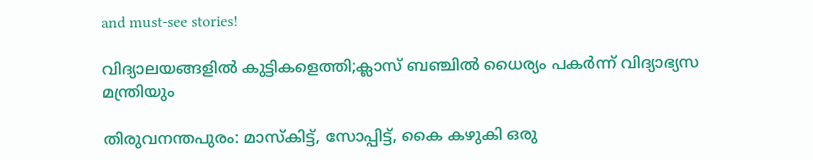and must-see stories!

വിദ്യാലയങ്ങളില്‍ കുട്ടികളെത്തി;ക്ലാസ്‌ ബഞ്ചില്‍ ധൈര്യം പകര്‍ന്ന്‌ വിദ്യാഭ്യസ മന്ത്രിയും

തിരുവനന്തപുരം: മാസ്‌കിട്ട്, സോപ്പിട്ട്, കൈ കഴുകി ഒരു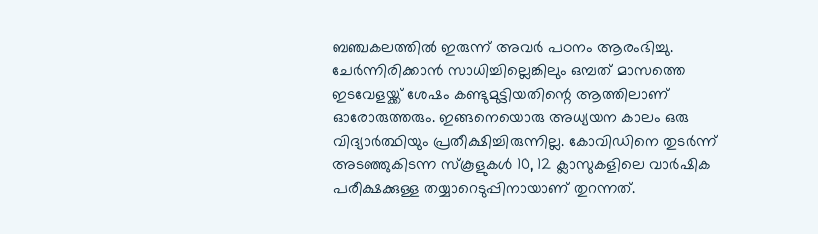ബഞ്ചകലത്തിൽ ഇരുന്ന് അവർ പഠനം ആരംഭിച്ചു. ചേർന്നിരിക്കാൻ സാധിച്ചില്ലെങ്കിലും ഒമ്പത് മാസത്തെ ഇടവേളയ്ക്ക് ശേഷം കണ്ടുമുട്ടിയതിന്റെ ആത്തിലാണ് ഓരോരുത്തരും. ഇങ്ങനെയൊരു അധ്യയന കാലം ഒരു വിദ്യാർത്ഥിയും പ്രതീക്ഷിച്ചിരുന്നില്ല. കോവിഡിനെ തുടർന്ന് അടഞ്ഞുകിടന്ന സ്കൂളുകൾ 10, 12 ക്ലാസുകളിലെ വാർഷിക പരീക്ഷക്കുള്ള തയ്യാറെടുപ്പിനായാണ് തുറന്നത്.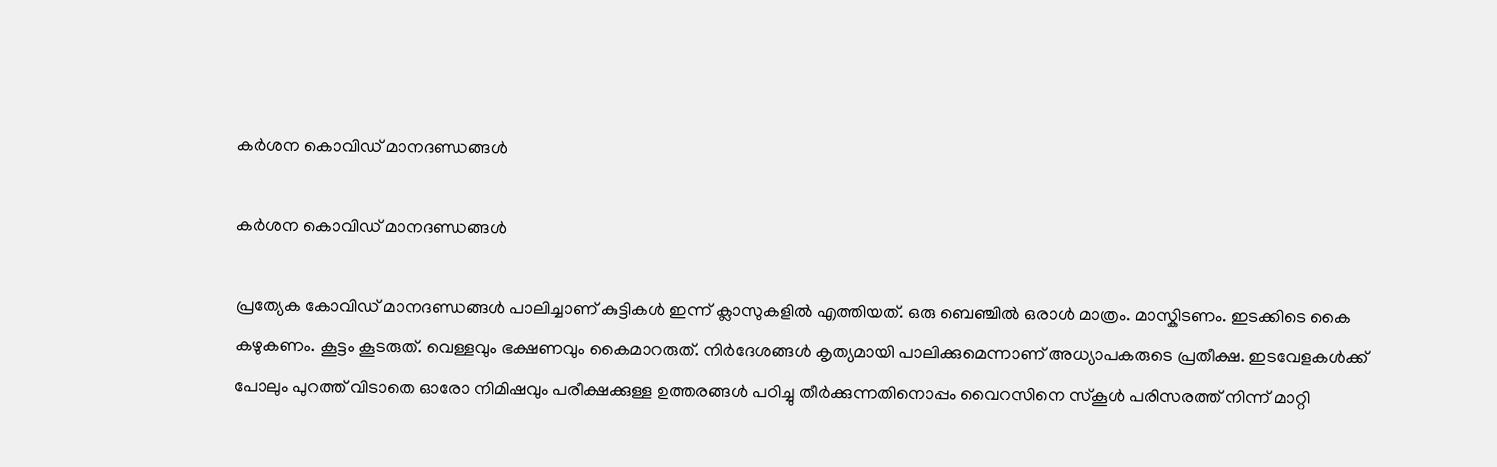കര്‍ശന കൊവിഡ്‌ മാനദണ്ഡങ്ങള്‍

കര്‍ശന കൊവിഡ്‌ മാനദണ്ഡങ്ങള്‍

പ്രത്യേക കോവിഡ് മാനദണ്ഡ‍ങ്ങൾ പാലിച്ചാണ് കുട്ടികൾ ഇന്ന് ക്ലാസുകളിൽ എത്തിയത്. ഒരു ബെഞ്ചിൽ ഒരാൾ മാത്രം. മാസ്കിടണം. ഇടക്കിടെ കൈ കഴുകണം. കൂട്ടം കൂടരുത്. വെള്ളവും ഭക്ഷണവും കൈമാറരുത്. നിർദേശങ്ങൾ കൃത്യമായി പാലിക്കുമെന്നാണ് അധ്യാപകരുടെ പ്രതീക്ഷ. ഇടവേളകൾക്ക് പോലും പുറത്ത് വിടാതെ ഓരോ നിമിഷവും പരീക്ഷക്കുള്ള ഉത്തരങ്ങൾ പഠിച്ചു തീർക്കുന്നതിനൊപ്പം വൈറസിനെ സ്കൂൾ പരിസരത്ത് നിന്ന് മാറ്റി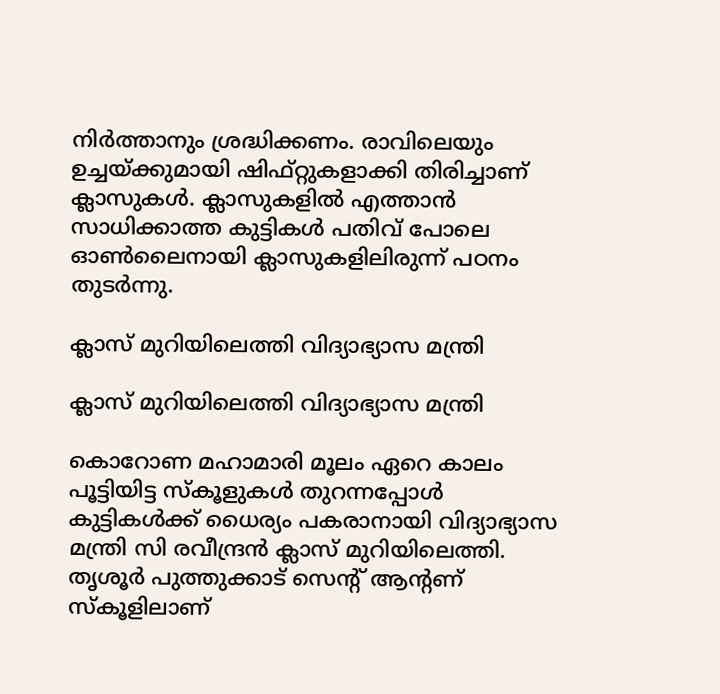നിർത്താനും ശ്രദ്ധിക്കണം. രാവിലെയും ഉച്ചയ്ക്കുമായി ഷിഫ്റ്റുകളാക്കി തിരിച്ചാണ് ക്ലാസുകൾ. ക്ലാസുകളിൽ എത്താൻ സാധിക്കാത്ത കുട്ടികൾ പതിവ് പോലെ ഓൺലൈനായി ക്ലാസുകളിലിരുന്ന് പഠനം തുടർന്നു.

ക്ലാസ്‌ മുറിയിലെത്തി വിദ്യാഭ്യാസ മന്ത്രി

ക്ലാസ്‌ മുറിയിലെത്തി വിദ്യാഭ്യാസ മന്ത്രി

കൊറോണ മഹാമാരി മൂലം ഏറെ കാലം പൂട്ടിയിട്ട സ്‌കൂളുകള്‍ തുറന്നപ്പോള്‍ കുട്ടികള്‍ക്ക്‌ ധൈര്യം പകരാനായി വിദ്യാഭ്യാസ മന്ത്രി സി രവീന്ദ്രന്‍ ക്ലാസ്‌ മുറിയിലെത്തി. തൃശൂര്‍ പുത്തുക്കാട്‌ സെന്റ്‌ ആന്റണ്‌ സ്‌കൂളിലാണ്‌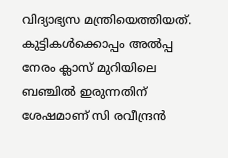വിദ്യാഭ്യസ മന്ത്രിയെത്തിയത്‌. കുട്ടികള്‍ക്കൊപ്പം അല്‍പ്പ നേരം ക്ലാസ്‌ മുറിയിലെ ബഞ്ചില്‍ ഇരുന്നതിന്‌ ശേഷമാണ്‌ സി രവീന്ദ്രന്‍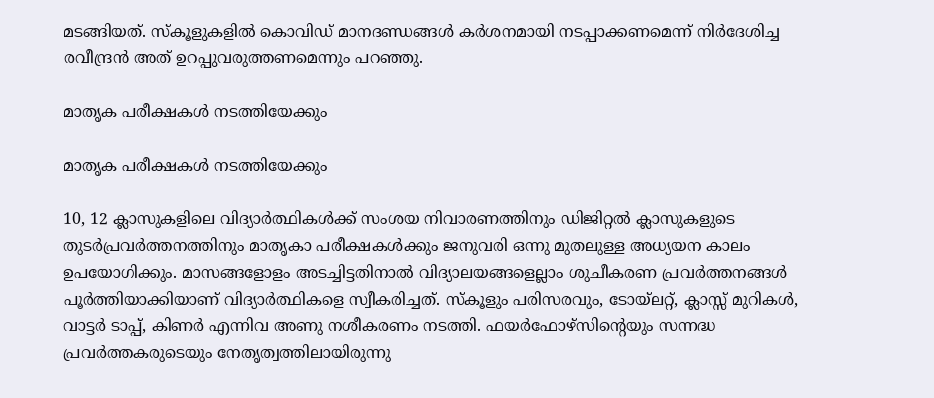മടങ്ങിയത്‌. സ്‌കൂളുകളില്‍ കൊവിഡ്‌ മാനദണ്ഡങ്ങള്‍ കര്‍ശനമായി നടപ്പാക്കണമെന്ന്‌ നിര്‍ദേശിച്ച രവീന്ദ്രന്‍ അത്‌ ഉറപ്പുവരുത്തണമെന്നും പറഞ്ഞു.

മാതൃക പരീക്ഷകള്‍ നടത്തിയേക്കും

മാതൃക പരീക്ഷകള്‍ നടത്തിയേക്കും

10, 12 ക്ലാസുകളിലെ വിദ്യാർത്ഥികൾക്ക് സംശയ നിവാരണത്തിനും ഡിജിറ്റൽ ക്ലാസുകളുടെ തുടർപ്രവർത്തനത്തിനും മാതൃകാ പരീക്ഷകൾക്കും ജനുവരി ഒന്നു മുതലുള്ള അധ്യയന കാലം ഉപയോഗിക്കും. മാസങ്ങളോളം അടച്ചിട്ടതിനാൽ വിദ്യാലയങ്ങളെല്ലാം ശുചീകരണ പ്രവർത്തനങ്ങൾ പൂർത്തിയാക്കിയാണ് വിദ്യാർത്ഥികളെ സ്വീകരിച്ചത്. സ്‌കൂളും പരിസരവും, ടോയ്ലറ്റ്, ക്ലാസ്സ് മുറികൾ, വാട്ടർ ടാപ്പ്, കിണർ എന്നിവ അണു നശീകരണം നടത്തി. ഫയർഫോഴ്സിൻ്റെയും സന്നദ്ധ പ്രവർത്തകരുടെയും നേതൃത്വത്തിലായിരുന്നു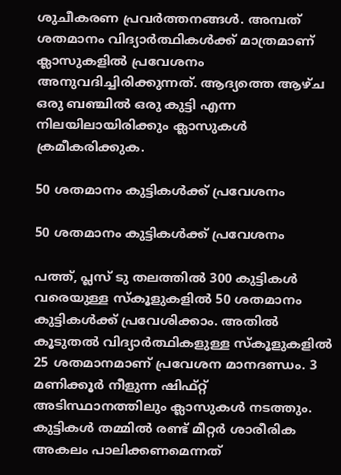ശുചീകരണ പ്രവർത്തനങ്ങൾ. അമ്പത് ശതമാനം വിദ്യാർത്ഥികൾക്ക് മാത്രമാണ് ക്ലാസുകളിൽ പ്രവേശനം അനുവദിച്ചിരിക്കുന്നത്. ആദ്യത്തെ ആഴ്ച ഒരു ബഞ്ചിൽ ഒരു കുട്ടി എന്ന നിലയിലായിരിക്കും ക്ലാസുകൾ ക്രമീകരിക്കുക.

50 ശതമാനം കുട്ടികള്‍ക്ക്‌ പ്രവേശനം

50 ശതമാനം കുട്ടികള്‍ക്ക്‌ പ്രവേശനം

പത്ത്, പ്ലസ് ടു തലത്തിൽ 300 കുട്ടികൾ വരെയുള്ള സ്കൂളുകളിൽ 50 ശതമാനം കുട്ടികൾക്ക് പ്രവേശിക്കാം. അതിൽ കൂടുതൽ വിദ്യാർത്ഥികളുള്ള സ്കൂളുകളിൽ 25 ശതമാനമാണ് പ്രവേശന മാനദണ്ഡം. 3 മണിക്കൂർ നീളുന്ന ഷിഫ്റ്റ് അടിസ്ഥാനത്തിലും ക്ലാസുകൾ നടത്തും. കുട്ടികൾ തമ്മിൽ രണ്ട് മീറ്റർ ശാരീരിക അകലം പാലിക്കണമെന്നത്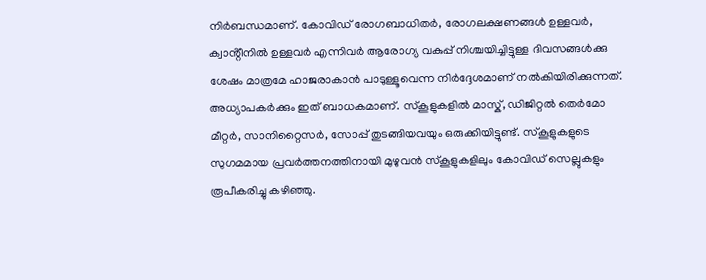നിർബന്ധമാണ്. കോവിഡ് രോഗബാധിതർ, രോഗലക്ഷണങ്ങൾ ഉള്ളവർ, ക്വാൻ്റീനിൽ ഉള്ളവർ എന്നിവർ ആരോഗ്യ വകുപ്പ് നിശ്ചയിച്ചിട്ടുള്ള ദിവസങ്ങൾക്കു ശേഷം മാത്രമേ ഹാജരാകാൻ പാടുള്ളൂവെന്ന നിർദ്ദേശമാണ് നൽകിയിരിക്കുന്നത്. അധ്യാപകർക്കും ഇത് ബാധകമാണ്. സ്കൂളുകളിൽ മാസ്ക്, ഡിജിറ്റൽ തെർമോ മീറ്റർ, സാനിറ്റൈസർ, സോപ്പ് തുടങ്ങിയവയും ഒരുക്കിയിട്ടുണ്ട്. സ്കൂളുകളുടെ സുഗമമായ പ്രവർത്തനത്തിനായി മുഴുവൻ സ്കൂളുകളിലും കോവിഡ് സെല്ലുകളും രൂപീകരിച്ചു കഴിഞ്ഞു.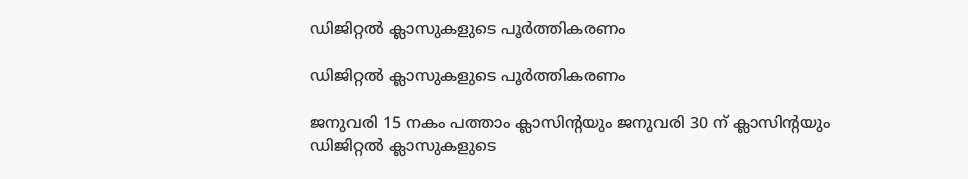ഡിജിറ്റല്‍ ക്ലാസുകളുടെ പൂര്‍ത്തികരണം

ഡിജിറ്റല്‍ ക്ലാസുകളുടെ പൂര്‍ത്തികരണം

ജനുവരി 15 നകം പത്താം ക്ലാസിൻ്റയും ജനുവരി 30 ന് ക്ലാസിൻ്റയും ഡിജിറ്റൽ ക്ലാസുകളുടെ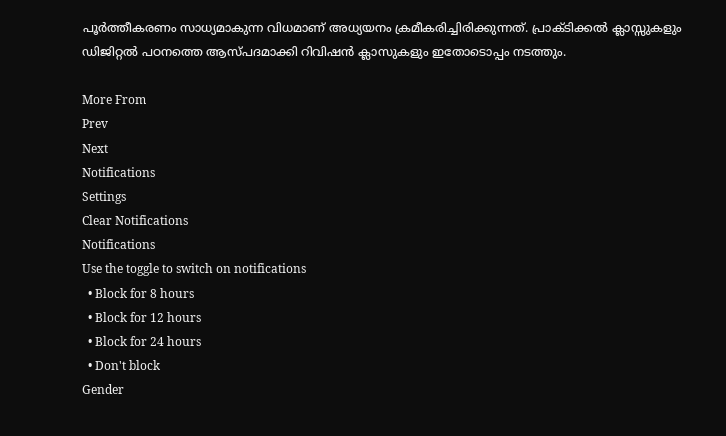പൂർത്തീകരണം സാധ്യമാകുന്ന വിധമാണ് അധ്യയനം ക്രമീകരിച്ചിരിക്കുന്നത്. പ്രാക്ടിക്കൽ ക്ലാസ്സുകളും ഡിജിറ്റൽ പഠനത്തെ ആസ്പദമാക്കി റിവിഷൻ ക്ലാസുകളും ഇതോടൊപ്പം നടത്തും.

More From
Prev
Next
Notifications
Settings
Clear Notifications
Notifications
Use the toggle to switch on notifications
  • Block for 8 hours
  • Block for 12 hours
  • Block for 24 hours
  • Don't block
Gender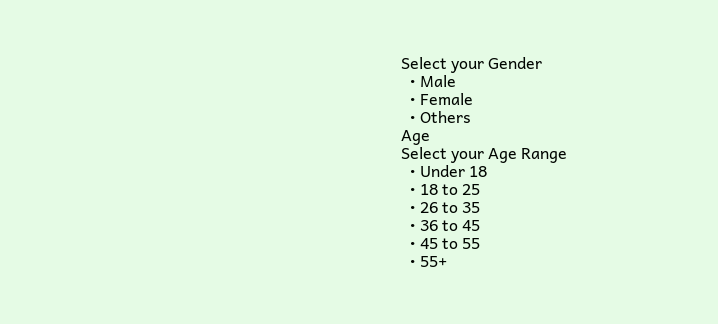Select your Gender
  • Male
  • Female
  • Others
Age
Select your Age Range
  • Under 18
  • 18 to 25
  • 26 to 35
  • 36 to 45
  • 45 to 55
  • 55+